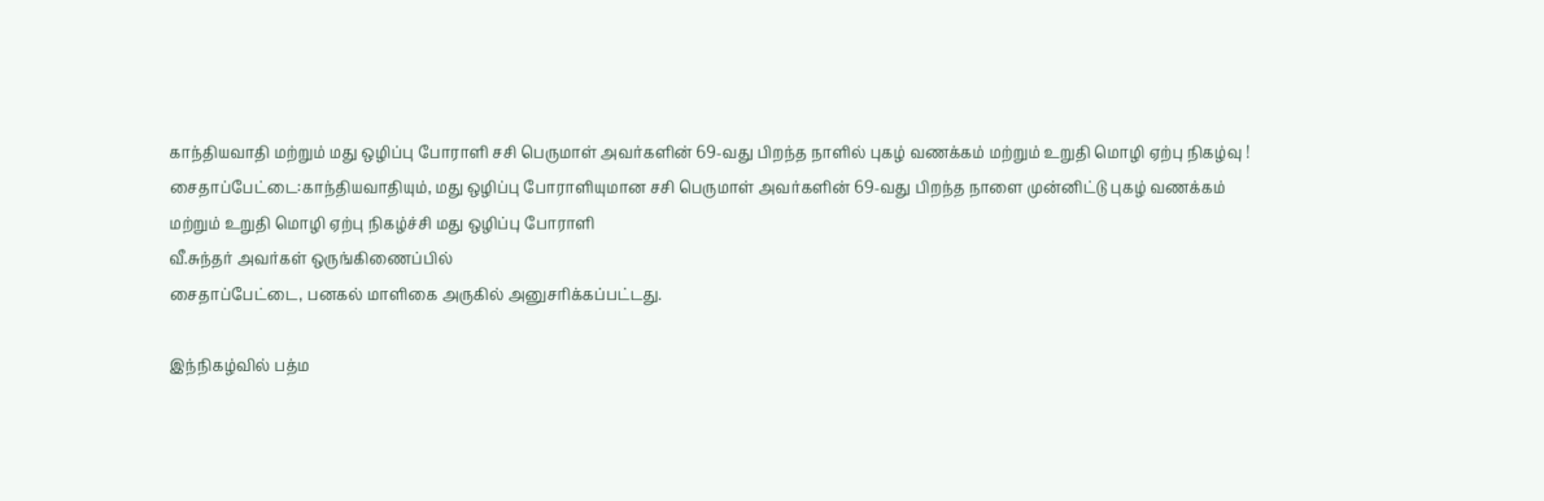காந்தியவாதி மற்றும் மது ஒழிப்பு போராளி சசி பெருமாள் அவர்களின் 69-வது பிறந்த நாளில் புகழ் வணக்கம் மற்றும் உறுதி மொழி ஏற்பு நிகழ்வு !
சைதாப்பேட்டை:காந்தியவாதியும், மது ஒழிப்பு போராளியுமான சசி பெருமாள் அவர்களின் 69-வது பிறந்த நாளை முன்னிட்டு புகழ் வணக்கம்
மற்றும் உறுதி மொழி ஏற்பு நிகழ்ச்சி மது ஒழிப்பு போராளி
வீ.சுந்தர் அவர்கள் ஒருங்கிணைப்பில்
சைதாப்பேட்டை, பனகல் மாளிகை அருகில் அனுசரிக்கப்பட்டது.

இந்நிகழ்வில் பத்ம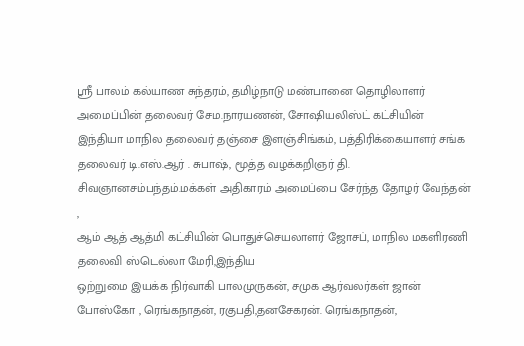ஸ்ரீ பாலம் கல்யாண சுந்தரம், தமிழ்நாடு மண்பானை தொழிலாளர் அமைப்பின் தலைவர் சேம.நாரயணன், சோஷியலிஸ்ட் கட்சியின் இந்தியா மாநில தலைவர் தஞ்சை இளஞ்சிங்கம், பத்திரிக்கையாளர் சங்க
தலைவர் டி.எஸ்.ஆர் . சுபாஷ், மூத்த வழக்கறிஞர் தி. சிவஞானசம்பந்தம்.மக்கள் அதிகாரம் அமைப்பை சேர்ந்த தோழர் வேந்தன் ,
ஆம் ஆத் ஆத்மி கட்சியின் பொதுச்செயலாளர் ஜோசப், மாநில மகளிரணி தலைவி ஸ்டெல்லா மேரி,இந்திய
ஒற்றுமை இயக்க நிர்வாகி பாலமுருகன், சமுக ஆர்வலர்கள் ஜான் போஸ்கோ , ரெங்கநாதன், ரகுபதி,தனசேகரன். ரெங்கநாதன்,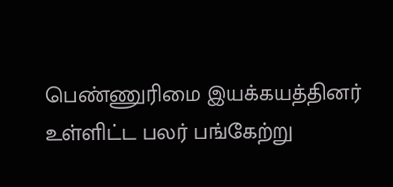பெண்ணுரிமை இயக்கயத்தினர் உள்ளிட்ட பலர் பங்கேற்று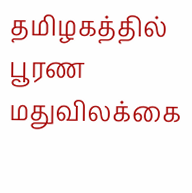தமிழகத்தில் பூரண மதுவிலக்கை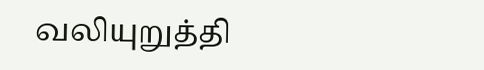வலியுறுத்தி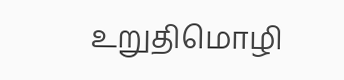உறுதிமொழி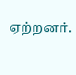ஏற்றனர்.